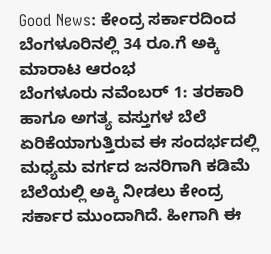Good News: ಕೇಂದ್ರ ಸರ್ಕಾರದಿಂದ ಬೆಂಗಳೂರಿನಲ್ಲಿ 34 ರೂ.ಗೆ ಅಕ್ಕಿ ಮಾರಾಟ ಆರಂಭ
ಬೆಂಗಳೂರು ನವೆಂಬರ್ 1: ತರಕಾರಿ ಹಾಗೂ ಅಗತ್ಯ ವಸ್ತುಗಳ ಬೆಲೆ ಏರಿಕೆಯಾಗುತ್ತಿರುವ ಈ ಸಂದರ್ಭದಲ್ಲಿ ಮಧ್ಯಮ ವರ್ಗದ ಜನರಿಗಾಗಿ ಕಡಿಮೆ ಬೆಲೆಯಲ್ಲಿ ಅಕ್ಕಿ ನೀಡಲು ಕೇಂದ್ರ ಸರ್ಕಾರ ಮುಂದಾಗಿದೆ. ಹೀಗಾಗಿ ಈ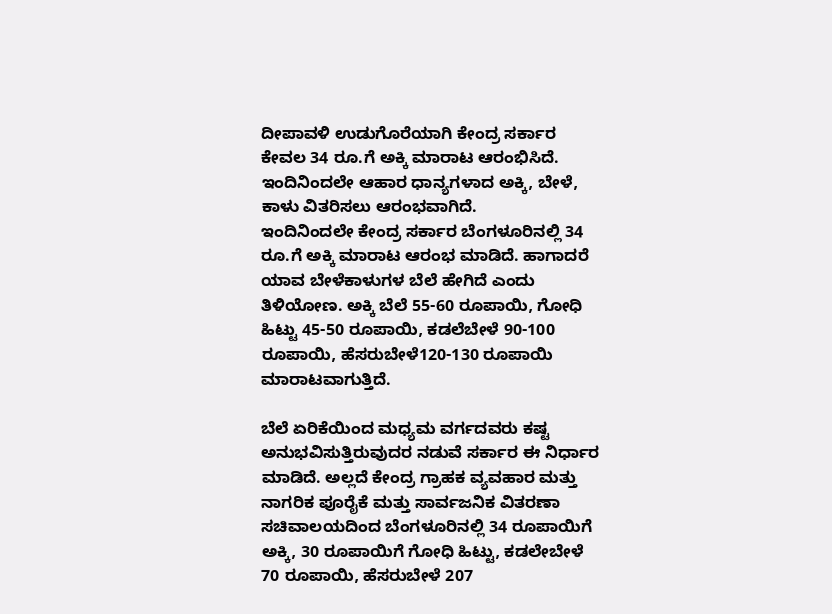ದೀಪಾವಳಿ ಉಡುಗೊರೆಯಾಗಿ ಕೇಂದ್ರ ಸರ್ಕಾರ ಕೇವಲ 34 ರೂ.ಗೆ ಅಕ್ಕಿ ಮಾರಾಟ ಆರಂಭಿಸಿದೆ. ಇಂದಿನಿಂದಲೇ ಆಹಾರ ಧಾನ್ಯಗಳಾದ ಅಕ್ಕಿ, ಬೇಳೆ, ಕಾಳು ವಿತರಿಸಲು ಆರಂಭವಾಗಿದೆ.
ಇಂದಿನಿಂದಲೇ ಕೇಂದ್ರ ಸರ್ಕಾರ ಬೆಂಗಳೂರಿನಲ್ಲಿ 34 ರೂ.ಗೆ ಅಕ್ಕಿ ಮಾರಾಟ ಆರಂಭ ಮಾಡಿದೆ. ಹಾಗಾದರೆ ಯಾವ ಬೇಳೆಕಾಳುಗಳ ಬೆಲೆ ಹೇಗಿದೆ ಎಂದು ತಿಳಿಯೋಣ. ಅಕ್ಕಿ ಬೆಲೆ 55-60 ರೂಪಾಯಿ, ಗೋಧಿ ಹಿಟ್ಟು 45-50 ರೂಪಾಯಿ, ಕಡಲೆಬೇಳೆ 90-100 ರೂಪಾಯಿ, ಹೆಸರುಬೇಳೆ120-130 ರೂಪಾಯಿ ಮಾರಾಟವಾಗುತ್ತಿದೆ.

ಬೆಲೆ ಏರಿಕೆಯಿಂದ ಮಧ್ಯಮ ವರ್ಗದವರು ಕಷ್ಟ ಅನುಭವಿಸುತ್ತಿರುವುದರ ನಡುವೆ ಸರ್ಕಾರ ಈ ನಿರ್ಧಾರ ಮಾಡಿದೆ. ಅಲ್ಲದೆ ಕೇಂದ್ರ ಗ್ರಾಹಕ ವ್ಯವಹಾರ ಮತ್ತು ನಾಗರಿಕ ಪೂರೈಕೆ ಮತ್ತು ಸಾರ್ವಜನಿಕ ವಿತರಣಾ ಸಚಿವಾಲಯದಿಂದ ಬೆಂಗಳೂರಿನಲ್ಲಿ 34 ರೂಪಾಯಿಗೆ ಅಕ್ಕಿ, 30 ರೂಪಾಯಿಗೆ ಗೋಧಿ ಹಿಟ್ಟು, ಕಡಲೇಬೇಳೆ 70 ರೂಪಾಯಿ, ಹೆಸರುಬೇಳೆ 207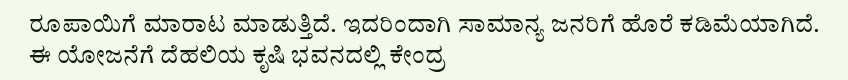ರೂಪಾಯಿಗೆ ಮಾರಾಟ ಮಾಡುತ್ತಿದೆ. ಇದರಿಂದಾಗಿ ಸಾಮಾನ್ಯ ಜನರಿಗೆ ಹೊರೆ ಕಡಿಮೆಯಾಗಿದೆ.
ಈ ಯೋಜನೆಗೆ ದೆಹಲಿಯ ಕೃಷಿ ಭವನದಲ್ಲಿ ಕೇಂದ್ರ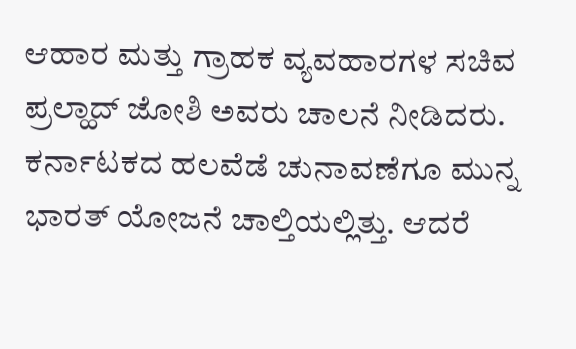ಆಹಾರ ಮತ್ತು ಗ್ರಾಹಕ ವ್ಯವಹಾರಗಳ ಸಚಿವ ಪ್ರಲ್ಹಾದ್ ಜೋಶಿ ಅವರು ಚಾಲನೆ ನೀಡಿದರು. ಕರ್ನಾಟಕದ ಹಲವೆಡೆ ಚುನಾವಣೆಗೂ ಮುನ್ನ ಭಾರತ್ ಯೋಜನೆ ಚಾಲ್ತಿಯಲ್ಲಿತ್ತು. ಆದರೆ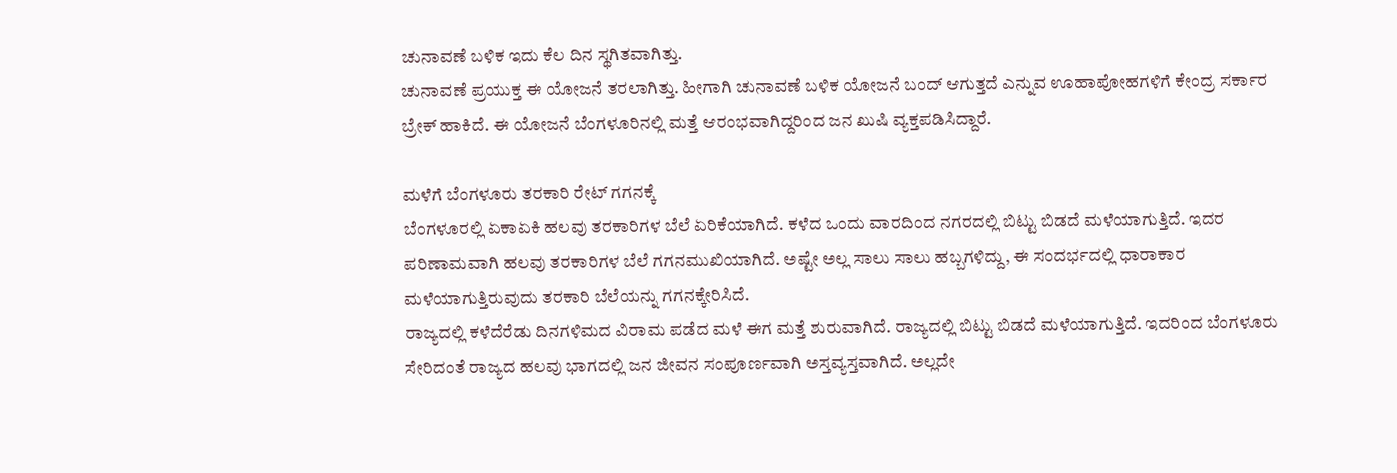ಚುನಾವಣೆ ಬಳಿಕ ಇದು ಕೆಲ ದಿನ ಸ್ಥಗಿತವಾಗಿತ್ತು.
ಚುನಾವಣೆ ಪ್ರಯುಕ್ತ ಈ ಯೋಜನೆ ತರಲಾಗಿತ್ತು. ಹೀಗಾಗಿ ಚುನಾವಣೆ ಬಳಿಕ ಯೋಜನೆ ಬಂದ್ ಆಗುತ್ತದೆ ಎನ್ನುವ ಊಹಾಪೋಹಗಳಿಗೆ ಕೇಂದ್ರ ಸರ್ಕಾರ ಬ್ರೇಕ್ ಹಾಕಿದೆ. ಈ ಯೋಜನೆ ಬೆಂಗಳೂರಿನಲ್ಲಿ ಮತ್ತೆ ಆರಂಭವಾಗಿದ್ದರಿಂದ ಜನ ಖುಷಿ ವ್ಯಕ್ತಪಡಿಸಿದ್ದಾರೆ.

ಮಳೆಗೆ ಬೆಂಗಳೂರು ತರಕಾರಿ ರೇಟ್ ಗಗನಕ್ಕೆ
ಬೆಂಗಳೂರಲ್ಲಿ ಏಕಾಏಕಿ ಹಲವು ತರಕಾರಿಗಳ ಬೆಲೆ ಏರಿಕೆಯಾಗಿದೆ. ಕಳೆದ ಒಂದು ವಾರದಿಂದ ನಗರದಲ್ಲಿ ಬಿಟ್ಟು ಬಿಡದೆ ಮಳೆಯಾಗುತ್ತಿದೆ. ಇದರ ಪರಿಣಾಮವಾಗಿ ಹಲವು ತರಕಾರಿಗಳ ಬೆಲೆ ಗಗನಮುಖಿಯಾಗಿದೆ. ಅಷ್ಟೇ ಅಲ್ಲ ಸಾಲು ಸಾಲು ಹಬ್ಬಗಳಿದ್ದು, ಈ ಸಂದರ್ಭದಲ್ಲಿ ಧಾರಾಕಾರ ಮಳೆಯಾಗುತ್ತಿರುವುದು ತರಕಾರಿ ಬೆಲೆಯನ್ನು ಗಗನಕ್ಕೇರಿಸಿದೆ.
ರಾಜ್ಯದಲ್ಲಿ ಕಳೆದೆರೆಡು ದಿನಗಳಿಮದ ವಿರಾಮ ಪಡೆದ ಮಳೆ ಈಗ ಮತ್ತೆ ಶುರುವಾಗಿದೆ. ರಾಜ್ಯದಲ್ಲಿ ಬಿಟ್ಟು ಬಿಡದೆ ಮಳೆಯಾಗುತ್ತಿದೆ. ಇದರಿಂದ ಬೆಂಗಳೂರು ಸೇರಿದಂತೆ ರಾಜ್ಯದ ಹಲವು ಭಾಗದಲ್ಲಿ ಜನ ಜೀವನ ಸಂಪೂರ್ಣವಾಗಿ ಅಸ್ತವ್ಯಸ್ತವಾಗಿದೆ. ಅಲ್ಲದೇ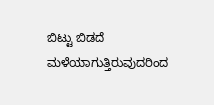ಬಿಟ್ಟು ಬಿಡದೆ ಮಳೆಯಾಗುತ್ತಿರುವುದರಿಂದ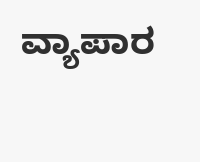ವ್ಯಾಪಾರ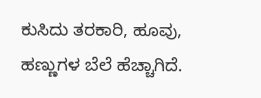ಕುಸಿದು ತರಕಾರಿ, ಹೂವು, ಹಣ್ಣುಗಳ ಬೆಲೆ ಹೆಚ್ಚಾಗಿದೆ.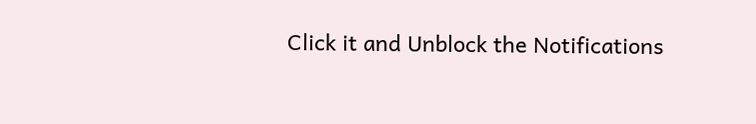Click it and Unblock the Notifications